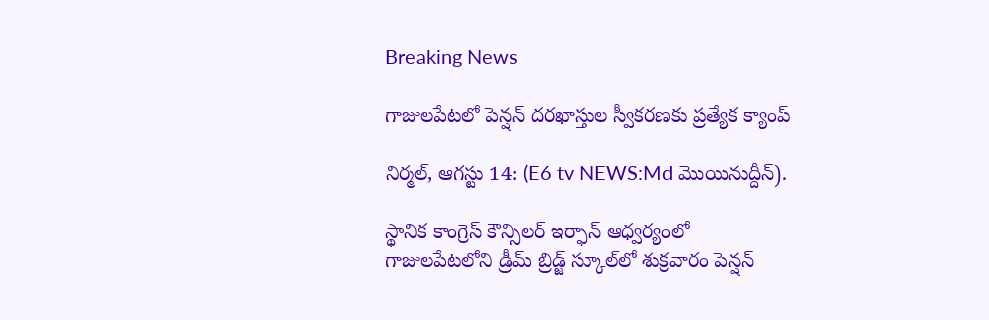Breaking News

గాజులపేటలో పెన్షన్ దరఖాస్తుల స్వీకరణకు ప్రత్యేక క్యాంప్

నిర్మల్, ఆగస్టు 14: (E6 tv NEWS:Md మొయినుద్దీన్).

స్థానిక కాంగ్రెస్ కౌన్సిలర్ ఇర్ఫాన్ ఆధ్వర్యంలో గాజులపేటలోని డ్రీమ్ బ్రిడ్జ్ స్కూల్‌లో శుక్రవారం పెన్షన్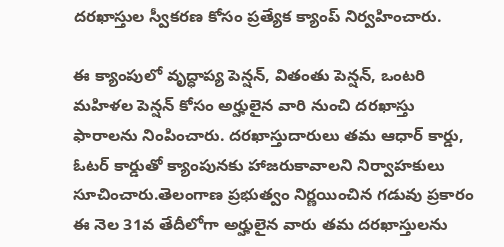దరఖాస్తుల స్వీకరణ కోసం ప్రత్యేక క్యాంప్ నిర్వహించారు.

ఈ క్యాంపులో వృద్ధాప్య పెన్షన్, వితంతు పెన్షన్, ఒంటరి మహిళల పెన్షన్ కోసం అర్హులైన వారి నుంచి దరఖాస్తు ఫారాలను నింపించారు. దరఖాస్తుదారులు తమ ఆధార్ కార్డు, ఓటర్ కార్డుతో క్యాంపునకు హాజరుకావాలని నిర్వాహకులు సూచించారు.తెలంగాణ ప్రభుత్వం నిర్ణయించిన గడువు ప్రకారం ఈ నెల 31వ తేదీలోగా అర్హులైన వారు తమ దరఖాస్తులను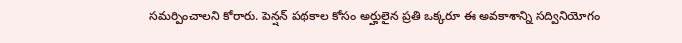సమర్పించాలని కోరారు. పెన్షన్ పథకాల కోసం అర్హులైన ప్రతి ఒక్కరూ ఈ అవకాశాన్ని సద్వినియోగం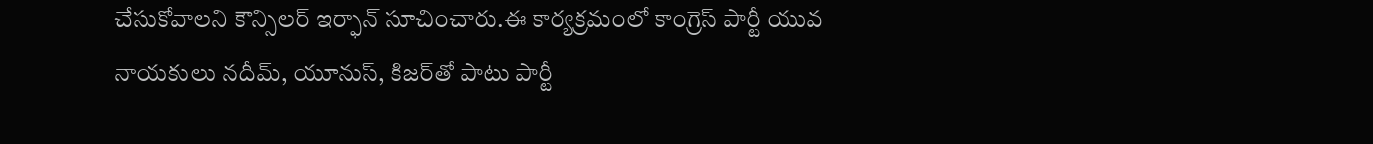చేసుకోవాలని కౌన్సిలర్ ఇర్ఫాన్ సూచించారు.ఈ కార్యక్రమంలో కాంగ్రెస్ పార్టీ యువ నాయకులు నదీమ్, యూనుస్, కిజర్‌తో పాటు పార్టీ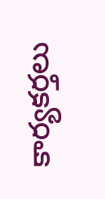కార్యకర్తలు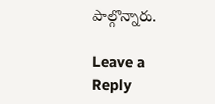పాల్గొన్నారు.

Leave a Reply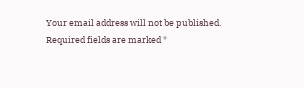Your email address will not be published. Required fields are marked *